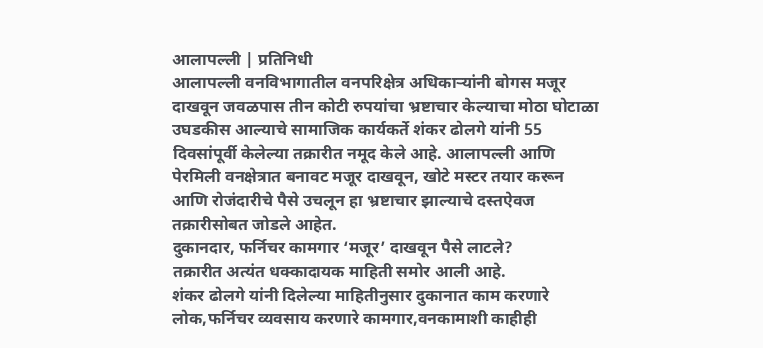आलापल्ली | प्रतिनिधी
आलापल्ली वनविभागातील वनपरिक्षेत्र अधिकाऱ्यांनी बोगस मजूर दाखवून जवळपास तीन कोटी रुपयांचा भ्रष्टाचार केल्याचा मोठा घोटाळा उघडकीस आल्याचे सामाजिक कार्यकर्ते शंकर ढोलगे यांनी 55 दिवसांपूर्वी केलेल्या तक्रारीत नमूद केले आहे. आलापल्ली आणि पेरमिली वनक्षेत्रात बनावट मजूर दाखवून, खोटे मस्टर तयार करून आणि रोजंदारीचे पैसे उचलून हा भ्रष्टाचार झाल्याचे दस्तऐवज तक्रारीसोबत जोडले आहेत.
दुकानदार, फर्निचर कामगार ‘मजूर’ दाखवून पैसे लाटले?
तक्रारीत अत्यंत धक्कादायक माहिती समोर आली आहे.
शंकर ढोलगे यांनी दिलेल्या माहितीनुसार दुकानात काम करणारे लोक,फर्निचर व्यवसाय करणारे कामगार,वनकामाशी काहीही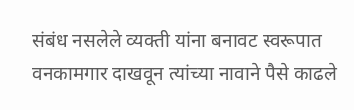संबंध नसलेले व्यक्ती यांना बनावट स्वरूपात वनकामगार दाखवून त्यांच्या नावाने पैसे काढले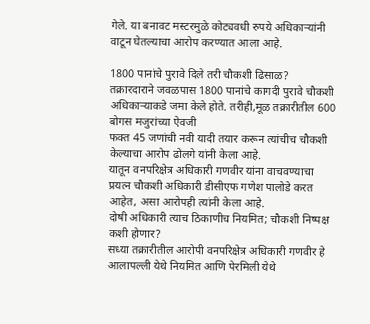गेले. या बनावट मस्टरमुळे कोट्यवधी रुपये अधिकाऱ्यांनी वाटून घेतल्याचा आरोप करण्यात आला आहे.

1800 पानांचे पुरावे दिले तरी चौकशी ढिसाळ?
तक्रारदाराने जवळपास 1800 पानांचे कागदी पुरावे चौकशी अधिकाऱ्याकडे जमा केले होते. तरीही,मूळ तक्रारीतील 600 बोगस मजुरांच्या ऐवजी
फक्त 45 जणांची नवी यादी तयार करून त्यांचीच चौकशी केल्याचा आरोप ढोलगे यांनी केला आहे.
यातून वनपरिक्षेत्र अधिकारी गणवीर यांना वाचवण्याचा प्रयत्न चौकशी अधिकारी डीसीएफ गणेश पालोडे करत आहेत, असा आरोपही त्यांनी केला आहे.
दोषी अधिकारी त्याच ठिकाणीच नियमित; चौकशी निष्पक्ष कशी होणार?
सध्या तक्रारीतील आरोपी वनपरिक्षेत्र अधिकारी गणवीर हे आलापल्ली येथे नियमित आणि पेरमिली येथे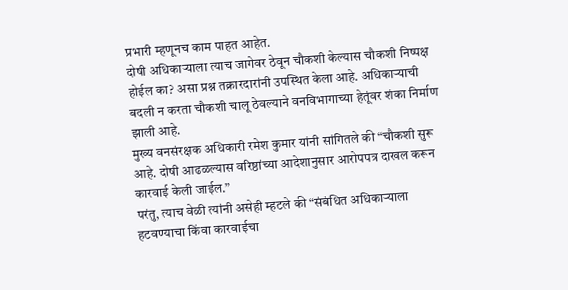प्रभारी म्हणूनच काम पाहत आहेत.
दोषी अधिकाऱ्याला त्याच जागेवर ठेवून चौकशी केल्यास चौकशी निष्पक्ष होईल का? असा प्रश्न तक्रारदारांनी उपस्थित केला आहे. अधिकाऱ्याची बदली न करता चौकशी चालू ठेवल्याने वनविभागाच्या हेतूंवर शंका निर्माण झाली आहे.
मुख्य वनसंरक्षक अधिकारी रमेश कुमार यांनी सांगितले की “चौकशी सुरू आहे. दोषी आढळल्यास वरिष्ठांच्या आदेशानुसार आरोपपत्र दाखल करून कारवाई केली जाईल.”
परंतु, त्याच वेळी त्यांनी असेही म्हटले की “संबंधित अधिकाऱ्याला हटवण्याचा किंवा कारवाईचा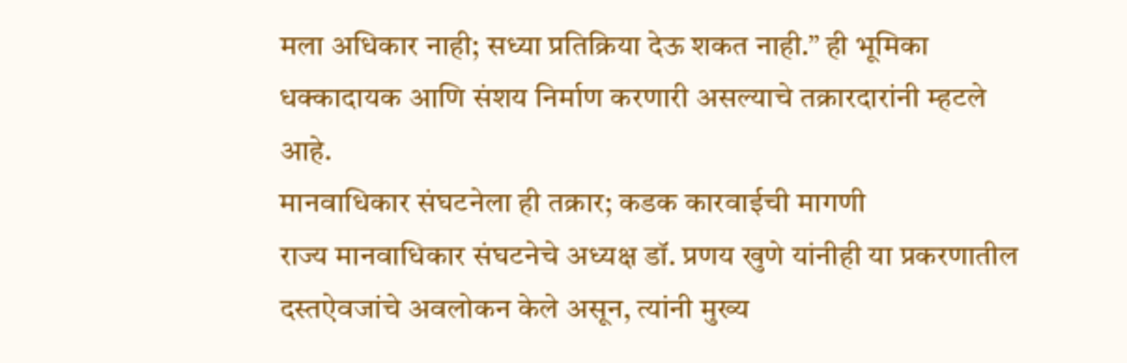मला अधिकार नाही; सध्या प्रतिक्रिया देऊ शकत नाही.” ही भूमिका धक्कादायक आणि संशय निर्माण करणारी असल्याचे तक्रारदारांनी म्हटले आहे.
मानवाधिकार संघटनेला ही तक्रार; कडक कारवाईची मागणी
राज्य मानवाधिकार संघटनेचे अध्यक्ष डॉ. प्रणय खुणे यांनीही या प्रकरणातील दस्तऐवजांचे अवलोकन केले असून, त्यांनी मुख्य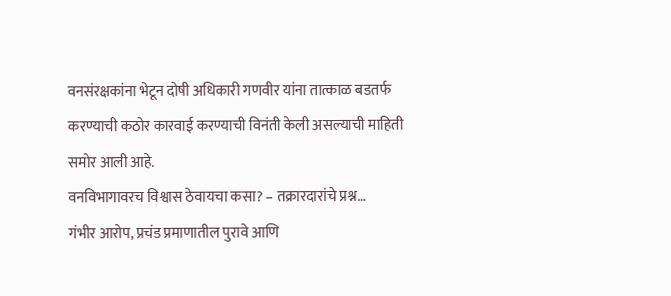वनसंरक्षकांना भेटून दोषी अधिकारी गणवीर यांना तात्काळ बडतर्फ करण्याची कठोर कारवाई करण्याची विनंती केली असल्याची माहिती समोर आली आहे.
वनविभागावरच विश्वास ठेवायचा कसा? – तक्रारदारांचे प्रश्न…
गंभीर आरोप, प्रचंड प्रमाणातील पुरावे आणि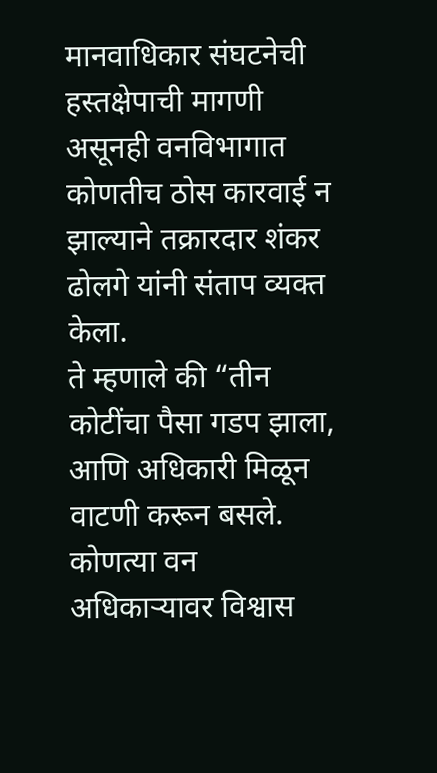मानवाधिकार संघटनेची हस्तक्षेपाची मागणी असूनही वनविभागात कोणतीच ठोस कारवाई न झाल्याने तक्रारदार शंकर ढोलगे यांनी संताप व्यक्त केला.
ते म्हणाले की “तीन कोटींचा पैसा गडप झाला, आणि अधिकारी मिळून वाटणी करून बसले. कोणत्या वन अधिकाऱ्यावर विश्वास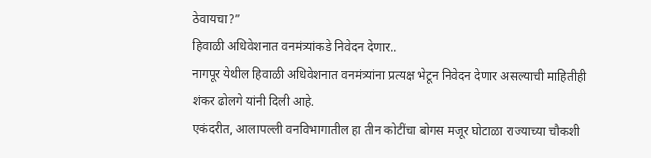ठेवायचा?”
हिवाळी अधिवेशनात वनमंत्र्यांकडे निवेदन देणार..
नागपूर येथील हिवाळी अधिवेशनात वनमंत्र्यांना प्रत्यक्ष भेटून निवेदन देणार असल्याची माहितीही शंकर ढोलगे यांनी दिली आहे.
एकंदरीत, आलापल्ली वनविभागातील हा तीन कोटींचा बोगस मजूर घोटाळा राज्याच्या चौकशी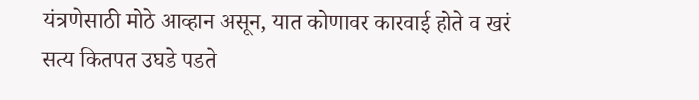यंत्रणेसाठी मोठे आव्हान असून, यात कोणावर कारवाई होते व खरं सत्य कितपत उघडे पडते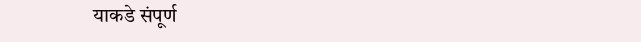याकडे संपूर्ण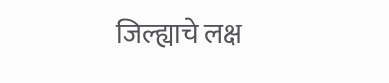जिल्ह्याचे लक्ष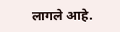लागले आहे.